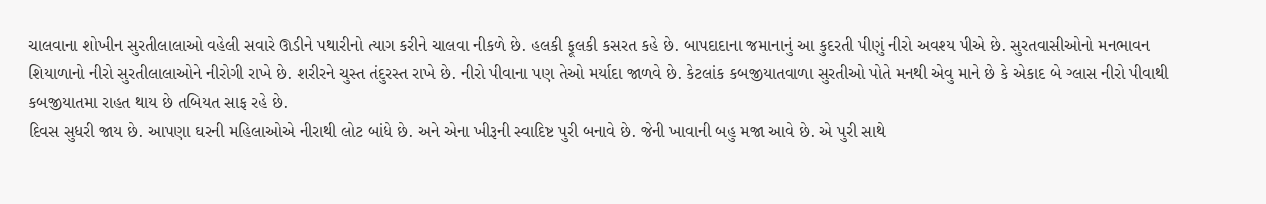ચાલવાના શોખીન સુરતીલાલાઓ વહેલી સવારે ઊડીને પથારીનો ત્યાગ કરીને ચાલવા નીકળે છે. હલકી ફૂલકી કસરત કહે છે. બાપદાદાના જમાનાનું આ કુદરતી પીણું નીરો અવશ્ય પીએ છે. સુરતવાસીઓનો મનભાવન શિયાળાનો નીરો સુરતીલાલાઓને નીરોગી રાખે છે. શરીરને ચુસ્ત તંદુરસ્ત રાખે છે. નીરો પીવાના પણ તેઓ મર્યાદા જાળવે છે. કેટલાંક કબજીયાતવાળા સુરતીઓ પોતે મનથી એવુ માને છે કે એકાદ બે ગ્લાસ નીરો પીવાથી કબજીયાતમા રાહત થાય છે તબિયત સાફ રહે છે.
દિવસ સુધરી જાય છે. આપણા ઘરની મહિલાઓએ નીરાથી લોટ બાંધે છે. અને એના ખીરૂની સ્વાદિષ્ટ પુરી બનાવે છે. જેની ખાવાની બહુ મજા આવે છે. એ પુરી સાથે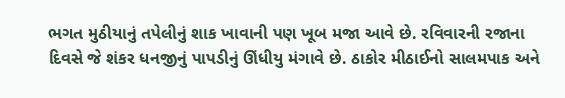ભગત મુઠીયાનું તપેલીનું શાક ખાવાની પણ ખૂબ મજા આવે છે. રવિવારની રજાના દિવસે જે શંકર ધનજીનું પાપડીનું ઊંધીયુ મંગાવે છે. ઠાકોર મીઠાઈનો સાલમપાક અને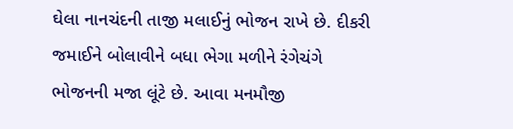ઘેલા નાનચંદની તાજી મલાઈનું ભોજન રાખે છે. દીકરી જમાઈને બોલાવીને બધા ભેગા મળીને રંગેચંગે ભોજનની મજા લૂંટે છે. આવા મનમૌજી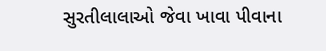સુરતીલાલાઓ જેવા ખાવા પીવાના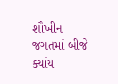શૌખીન જગતમાં બીજે ક્યાંય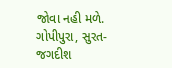જોવા નહી મળે.
ગોપીપુરા, સુરત- જગદીશ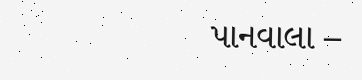પાનવાલા –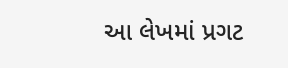આ લેખમાં પ્રગટ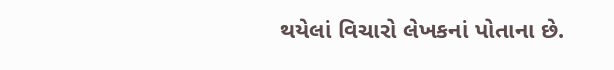થયેલાં વિચારો લેખકનાં પોતાના છે.